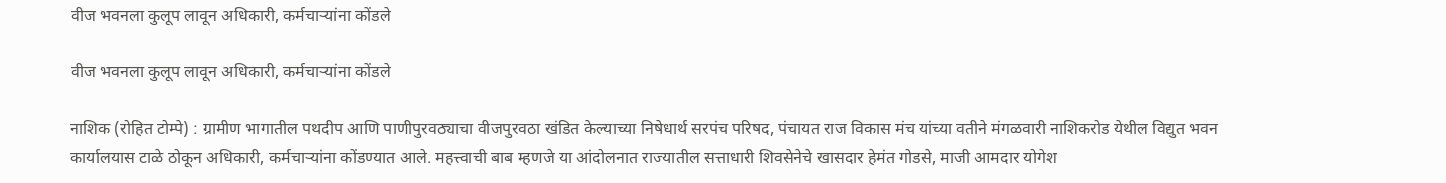वीज भवनला कुलूप लावून अधिकारी, कर्मचाऱ्यांना कोंडले

वीज भवनला कुलूप लावून अधिकारी, कर्मचाऱ्यांना कोंडले

नाशिक (रोहित टोम्पे) : ग्रामीण भागातील पथदीप आणि पाणीपुरवठ्याचा वीजपुरवठा खंडित केल्याच्या निषेधार्थ सरपंच परिषद, पंचायत राज विकास मंच यांच्या वतीने मंगळवारी नाशिकरोड येथील विद्युत भवन कार्यालयास टाळे ठोकून अधिकारी, कर्मचाऱ्यांना कोंडण्यात आले. महत्त्वाची बाब म्हणजे या आंदोलनात राज्यातील सत्ताधारी शिवसेनेचे खासदार हेमंत गोडसे, माजी आमदार योगेश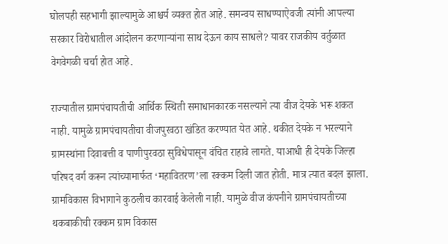घोलपही सहभागी झाल्यामुळे आश्चर्य व्यक्त होत आहे. समन्वय साधण्याऐवजी त्यांनी आपल्या सरकार विरोधातील आंदोलन करणाऱ्यांना साथ देऊन काय साधले? यावर राजकीय वर्तुळात वेगवेगळी चर्चा होत आहे.

राज्यातील ग्रामपंचायतीची आर्थिक स्थिती समाधानकारक नसल्याने त्या वीज देयके भरू शकत नाही. यामुळे ग्रामपंचायतीचा वीजपुरवठा खंडित करण्यात येत आहे. थकीत देयके न भरल्याने ग्रामस्थांना दिवाबत्ती व पाणीपुरवठा सुविधेपासून वंचित राहावे लागते. याआधी ही देयके जिल्हा परिषद वर्ग करून त्यांच्यामार्फत ‘महावितरण’ला रक्कम दिली जात होती. मात्र त्यात बदल झाला. ग्रामविकास विभागाने कुठलीच कारवाई केलेली नाही. यामुळे वीज कंपनीने ग्रामपंचायतीच्या थकबाकीची रक्कम ग्राम विकास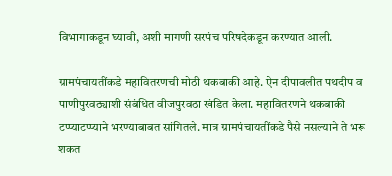विभागाकडून घ्यावी, अशी मागणी सरपंच परिषदेकडून करण्यात आली.

ग्रामपंचायतींकडे महावितरणची मोठी थकबाकी आहे. ऐन दीपावलीत पथदीप व पाणीपुरवठ्याशी संबंधित वीजपुरवठा खंडित केला. महावितरणने थकबाकी टप्प्याटप्प्याने भरण्याबाबत सांगितले. मात्र ग्रामपंचायतींकडे पैसे नसल्याने ते भरू शकत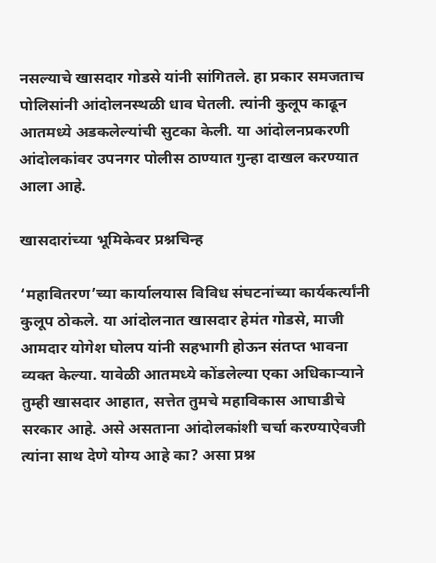नसल्याचे खासदार गोडसे यांनी सांगितले. हा प्रकार समजताच पोलिसांनी आंदोलनस्थळी धाव घेतली. त्यांनी कुलूप काढून आतमध्ये अडकलेल्यांची सुटका केली. या आंदोलनप्रकरणी आंदोलकांवर उपनगर पोलीस ठाण्यात गुन्हा दाखल करण्यात आला आहे.

खासदारांच्या भूमिकेवर प्रश्नचिन्ह

‘महावितरण’च्या कार्यालयास विविध संघटनांच्या कार्यकर्त्यांनी कुलूप ठोकले. या आंदोलनात खासदार हेमंत गोडसे, माजी आमदार योगेश घोलप यांनी सहभागी होऊन संतप्त भावना व्यक्त केल्या. यावेळी आतमध्ये कोंडलेल्या एका अधिकाऱ्याने तुम्ही खासदार आहात, सत्तेत तुमचे महाविकास आघाडीचे सरकार आहे. असे असताना आंदोलकांशी चर्चा करण्याऐवजी त्यांना साथ देणे योग्य आहे का? असा प्रश्न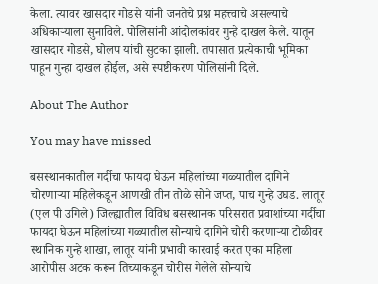केला. त्यावर खासदार गोडसे यांनी जनतेचे प्रश्न महत्त्वाचे असल्याचे अधिकाऱ्याला सुनाविले. पोलिसांनी आंदोलकांवर गुन्हे दाखल केले. यातून खासदार गोडसे, घोलप यांची सुटका झाली. तपासात प्रत्येकाची भूमिका पाहून गुन्हा दाखल होईल, असे स्पष्टीकरण पोलिसांनी दिले.

About The Author

You may have missed

बसस्थानकातील गर्दीचा फायदा घेऊन महिलांच्या गळ्यातील दागिने चोरणाऱ्या महिलेकडून आणखी तीन तोळे सोने जप्त, पाच गुन्हे उघड. लातूर (एल पी उगिले) जिल्ह्यातील विविध बसस्थानक परिसरात प्रवाशांच्या गर्दीचा फायदा घेऊन महिलांच्या गळ्यातील सोन्याचे दागिने चोरी करणाऱ्या टोळीवर स्थानिक गुन्हे शाखा, लातूर यांनी प्रभावी कारवाई करत एका महिला आरोपीस अटक करून तिच्याकडून चोरीस गेलेले सोन्याचे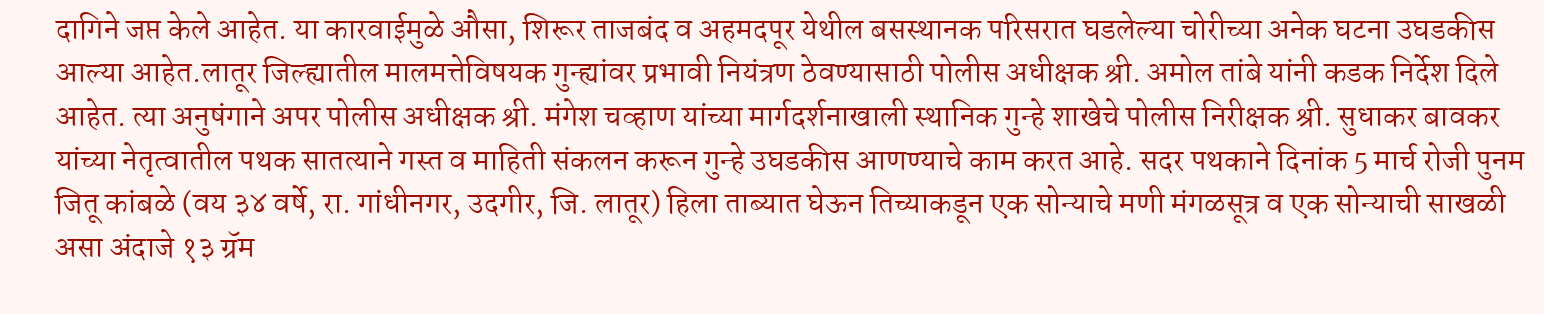दागिने जप्त केले आहेत. या कारवाईमुळे औसा, शिरूर ताजबंद व अहमदपूर येथील बसस्थानक परिसरात घडलेल्या चोरीच्या अनेक घटना उघडकीस आल्या आहेत.लातूर जिल्ह्यातील मालमत्तेविषयक गुन्ह्यांवर प्रभावी नियंत्रण ठेवण्यासाठी पोलीस अधीक्षक श्री. अमोल तांबे यांनी कडक निर्देश दिले आहेत. त्या अनुषंगाने अपर पोलीस अधीक्षक श्री. मंगेश चव्हाण यांच्या मार्गदर्शनाखाली स्थानिक गुन्हे शाखेचे पोलीस निरीक्षक श्री. सुधाकर बावकर यांच्या नेतृत्वातील पथक सातत्याने गस्त व माहिती संकलन करून गुन्हे उघडकीस आणण्याचे काम करत आहे. सदर पथकाने दिनांक 5 मार्च रोजी पुनम जितू कांबळे (वय ३४ वर्षे, रा. गांधीनगर, उदगीर, जि. लातूर) हिला ताब्यात घेऊन तिच्याकडून एक सोन्याचे मणी मंगळसूत्र व एक सोन्याची साखळी असा अंदाजे १३ ग्रॅम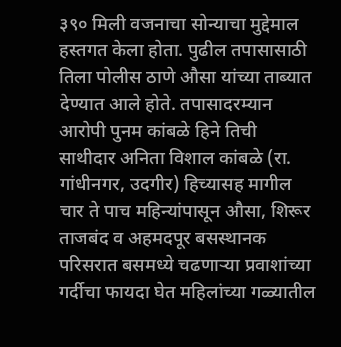३९० मिली वजनाचा सोन्याचा मुद्देमाल हस्तगत केला होता. पुढील तपासासाठी तिला पोलीस ठाणे औसा यांच्या ताब्यात देण्यात आले होते. तपासादरम्यान आरोपी पुनम कांबळे हिने तिची साथीदार अनिता विशाल कांबळे (रा. गांधीनगर, उदगीर) हिच्यासह मागील चार ते पाच महिन्यांपासून औसा, शिरूर ताजबंद व अहमदपूर बसस्थानक परिसरात बसमध्ये चढणाऱ्या प्रवाशांच्या गर्दीचा फायदा घेत महिलांच्या गळ्यातील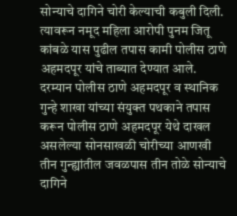सोन्याचे दागिने चोरी केल्याची कबुली दिली. त्यावरून नमूद महिला आरोपी पुनम जितू कांबळे यास पुढील तपास कामी पोलीस ठाणे अहमदपूर यांचे ताब्यात देण्यात आले. दरम्यान पोलीस ठाणे अहमदपूर व स्थानिक गुन्हे शाखा यांच्या संयुक्त पथकाने तपास करून पोलीस ठाणे अहमदपूर येथे दाखल असलेल्या सोनसाखळी चोरीच्या आणखी तीन गुन्ह्यांतील जवळपास तीन तोळे सोन्याचे दागिने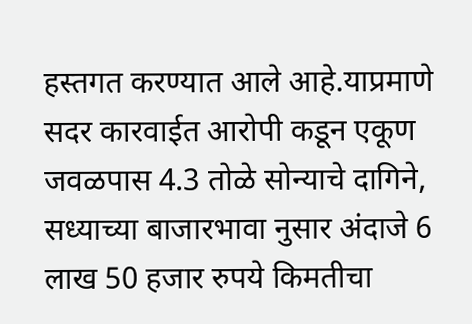हस्तगत करण्यात आले आहे.याप्रमाणे सदर कारवाईत आरोपी कडून एकूण जवळपास 4.3 तोळे सोन्याचे दागिने, सध्याच्या बाजारभावा नुसार अंदाजे 6 लाख 50 हजार रुपये किमतीचा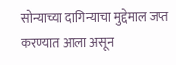सोन्याच्या दागिन्याचा मुद्देमाल जप्त करण्यात आला असून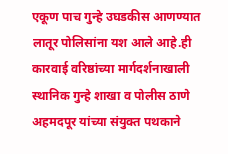एकूण पाच गुन्हे उघडकीस आणण्यात लातूर पोलिसांना यश आले आहे.ही कारवाई वरिष्ठांच्या मार्गदर्शनाखाली स्थानिक गुन्हे शाखा व पोलीस ठाणे अहमदपूर यांच्या संयुक्त पथकाने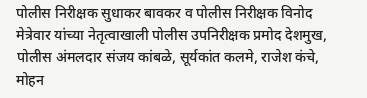पोलीस निरीक्षक सुधाकर बावकर व पोलीस निरीक्षक विनोद मेत्रेवार यांच्या नेतृत्वाखाली पोलीस उपनिरीक्षक प्रमोद देशमुख, पोलीस अंमलदार संजय कांबळे, सूर्यकांत कलमे, राजेश कंचे, मोहन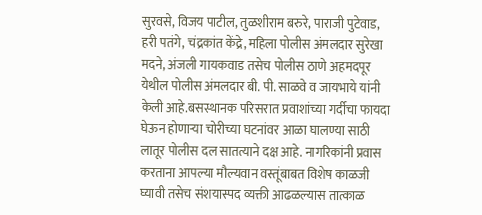सुरवसे, विजय पाटील, तुळशीराम बरुरे, पाराजी पुटेवाड, हरी पतंगे, चंद्रकांत केंद्रे, महिला पोलीस अंमलदार सुरेखा मदने, अंजली गायकवाड तसेच पोलीस ठाणे अहमदपूर येथील पोलीस अंमलदार बी. पी. साळवे व जायभाये यांनी केली आहे.बसस्थानक परिसरात प्रवाशांच्या गर्दीचा फायदा घेऊन होणाऱ्या चोरीच्या घटनांवर आळा घालण्या साठी लातूर पोलीस दल सातत्याने दक्ष आहे. नागरिकांनी प्रवास करताना आपल्या मौल्यवान वस्तूंबाबत विशेष काळजी घ्यावी तसेच संशयास्पद व्यक्ती आढळल्यास तात्काळ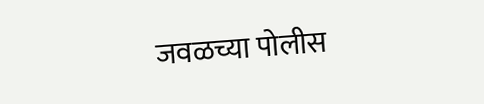जवळच्या पोलीस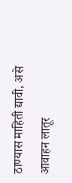ठाण्यास माहिती द्यावी, असे आवाहन लातूर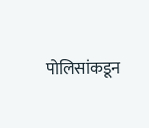पोलिसांकडून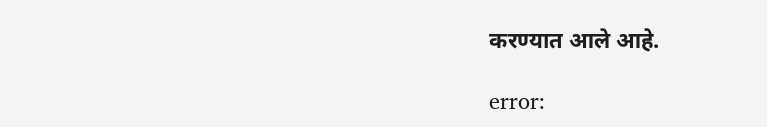करण्यात आले आहे.

error: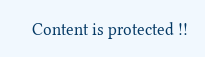Content is protected !!